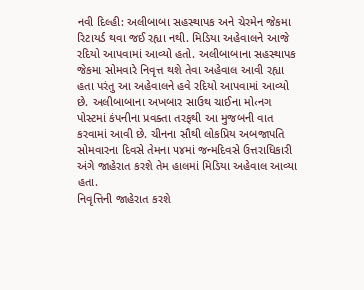નવી દિલ્હી: અલીબાબા સહસ્થાપક અને ચેરમેન જેકમા રિટાયર્ડ થવા જઈ રહ્યા નથી. મિડિયા અહેવાલને આજે રદિયો આપવામાં આવ્યો હતો. અલીબાબાના સહસ્થાપક જેકમા સોમવારે નિવૃત્ત થશે તેવા અહેવાલ આવી રહ્યા હતા પરંતુ આ અહેવાલને હવે રદિયો આપવામાં આવ્યો છે. અલીબાબાના અખબાર સાઉથ ચાઈના મો‹નગ પોસ્ટમાં કંપનીના પ્રવક્તા તરફથી આ મુજબની વાત કરવામાં આવી છે. ચીનના સૌથી લોકપ્રિય અબજાપતિ સોમવારના દિવસે તેમના ૫૪માં જન્મદિવસે ઉત્તરાધિકારી અંગે જાહેરાત કરશે તેમ હાલમાં મિડિયા અહેવાલ આવ્યા હતા.
નિવૃત્તિની જાહેરાત કરશે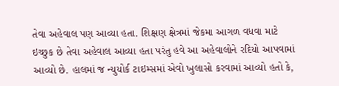તેવા અહેવાલ પણ આવ્યા હતા. શિક્ષણ ક્ષેત્રમાં જેકમા આગળ વધવા માટે ઇચ્છુક છે તેવા અહેવાલ આવ્યા હતા પરંતુ હવે આ અહેવાલોને રદિયો આપવામાં આવ્યો છે. હાલમાં જ ન્યુયોર્ક ટાઇમ્સમાં એવો ખુલાસો કરવામાં આવ્યો હતો કે,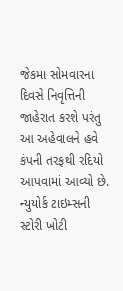જેકમા સોમવારના દિવસે નિવૃત્તિની જાહેરાત કરશે પરંતુ આ અહેવાલને હવે કંપની તરફથી રદિયો આપવામાં આવ્યો છે. ન્યુયોર્ક ટાઇમ્સની સ્ટોરી ખોટી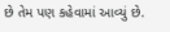છે તેમ પણ કહેવામાં આવ્યું છે.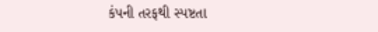કંપની તરફથી સ્પષ્ટતા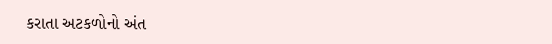કરાતા અટકળોનો અંત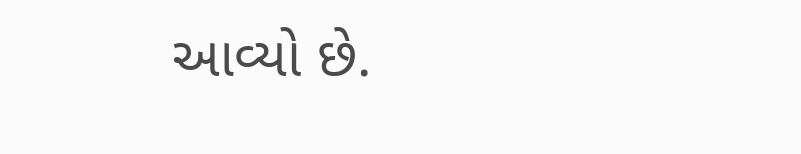આવ્યો છે.